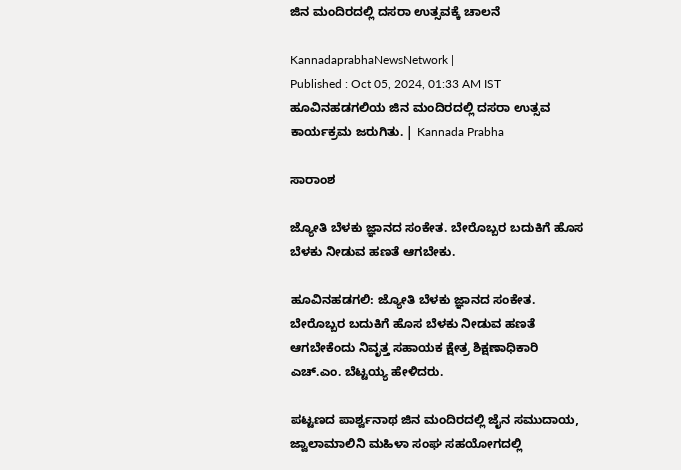ಜಿನ ಮಂದಿರದಲ್ಲಿ ದಸರಾ ಉತ್ಸವಕ್ಕೆ ಚಾಲನೆ

KannadaprabhaNewsNetwork |
Published : Oct 05, 2024, 01:33 AM IST
ಹೂವಿನಹಡಗಲಿಯ ಜಿನ ಮಂದಿರದಲ್ಲಿ ದಸರಾ ಉತ್ಸವ ಕಾರ್ಯಕ್ರಮ ಜರುಗಿತು. | Kannada Prabha

ಸಾರಾಂಶ

ಜ್ಯೋತಿ ಬೆಳಕು ಜ್ಞಾನದ ಸಂಕೇತ. ಬೇರೊಬ್ಬರ ಬದುಕಿಗೆ ಹೊಸ ಬೆಳಕು ನೀಡುವ ಹಣತೆ ಆಗಬೇಕು.

ಹೂವಿನಹಡಗಲಿ: ಜ್ಯೋತಿ ಬೆಳಕು ಜ್ಞಾನದ ಸಂಕೇತ. ಬೇರೊಬ್ಬರ ಬದುಕಿಗೆ ಹೊಸ ಬೆಳಕು ನೀಡುವ ಹಣತೆ ಆಗಬೇಕೆಂದು ನಿವೃತ್ತ ಸಹಾಯಕ ಕ್ಷೇತ್ರ ಶಿಕ್ಷಣಾಧಿಕಾರಿ ಎಚ್.ಎಂ. ಬೆಟ್ಟಯ್ಯ ಹೇಳಿದರು.

ಪಟ್ಟಣದ ಪಾರ್ಶ್ವನಾಥ ಜಿನ ಮಂದಿರದಲ್ಲಿ ಜೈನ ಸಮುದಾಯ, ಜ್ವಾಲಾಮಾಲಿನಿ ಮಹಿಳಾ ಸಂಘ ಸಹಯೋಗದಲ್ಲಿ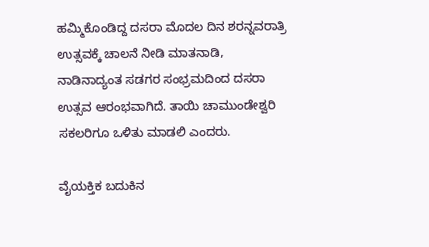ಹಮ್ಮಿಕೊಂಡಿದ್ದ ದಸರಾ ಮೊದಲ ದಿನ ಶರನ್ನವರಾತ್ರಿ ಉತ್ಸವಕ್ಕೆ ಚಾಲನೆ ನೀಡಿ ಮಾತನಾಡಿ, ನಾಡಿನಾದ್ಯಂತ ಸಡಗರ ಸಂಭ್ರಮದಿಂದ ದಸರಾ ಉತ್ಸವ ಆರಂಭವಾಗಿದೆ. ತಾಯಿ ಚಾಮುಂಡೇಶ್ವರಿ ಸಕಲರಿಗೂ ಒಳಿತು ಮಾಡಲಿ ಎಂದರು.

ವೈಯಕ್ತಿಕ ಬದುಕಿನ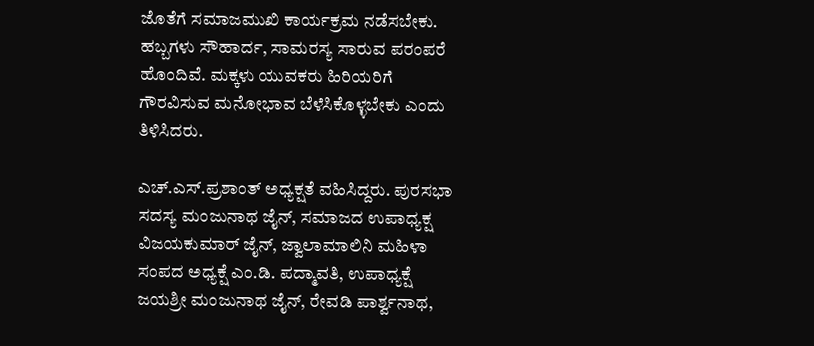ಜೊತೆಗೆ ಸಮಾಜಮುಖಿ ಕಾರ್ಯಕ್ರಮ ನಡೆಸಬೇಕು. ಹಬ್ಬಗಳು ಸೌಹಾರ್ದ, ಸಾಮರಸ್ಯ ಸಾರುವ ಪರಂಪರೆ ಹೊಂದಿವೆ. ಮಕ್ಕಳು ಯುವಕರು ಹಿರಿಯರಿಗೆ ಗೌರವಿಸುವ ಮನೋಭಾವ ಬೆಳೆಸಿಕೊಳ್ಳಬೇಕು ಎಂದು ತಿಳಿಸಿದರು.

ಎಚ್.ಎಸ್.ಪ್ರಶಾಂತ್ ಅಧ್ಯಕ್ಷತೆ ವಹಿಸಿದ್ದರು. ಪುರಸಭಾ ಸದಸ್ಯ ಮಂಜುನಾಥ ಜೈನ್, ಸಮಾಜದ ಉಪಾಧ್ಯಕ್ಷ ವಿಜಯಕುಮಾರ್ ಜೈನ್, ಜ್ವಾಲಾಮಾಲಿನಿ ಮಹಿಳಾ ಸಂಪದ ಅಧ್ಯಕ್ಷೆ ಎಂ.ಡಿ. ಪದ್ಮಾವತಿ, ಉಪಾಧ್ಯಕ್ಷೆ‌ ಜಯಶ್ರೀ ಮಂಜುನಾಥ ಜೈನ್, ರೇವಡಿ ಪಾರ್ಶ್ವನಾಥ,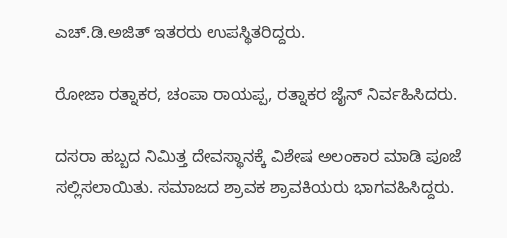ಎಚ್.ಡಿ.ಅಜಿತ್ ಇತರರು ಉಪಸ್ಥಿತರಿದ್ದರು.

ರೋಜಾ ರತ್ನಾಕರ, ಚಂಪಾ ರಾಯಪ್ಪ, ರತ್ನಾಕರ ಜೈನ್ ನಿರ್ವಹಿಸಿದರು.

ದಸರಾ ಹಬ್ಬದ ನಿಮಿತ್ತ ದೇವಸ್ಥಾನಕ್ಕೆ ವಿಶೇಷ ಅಲಂಕಾರ ಮಾಡಿ ಪೂಜೆ ಸಲ್ಲಿಸಲಾಯಿತು. ಸಮಾಜದ ಶ್ರಾವಕ ಶ್ರಾವಕಿಯರು ಭಾಗವಹಿಸಿದ್ದರು.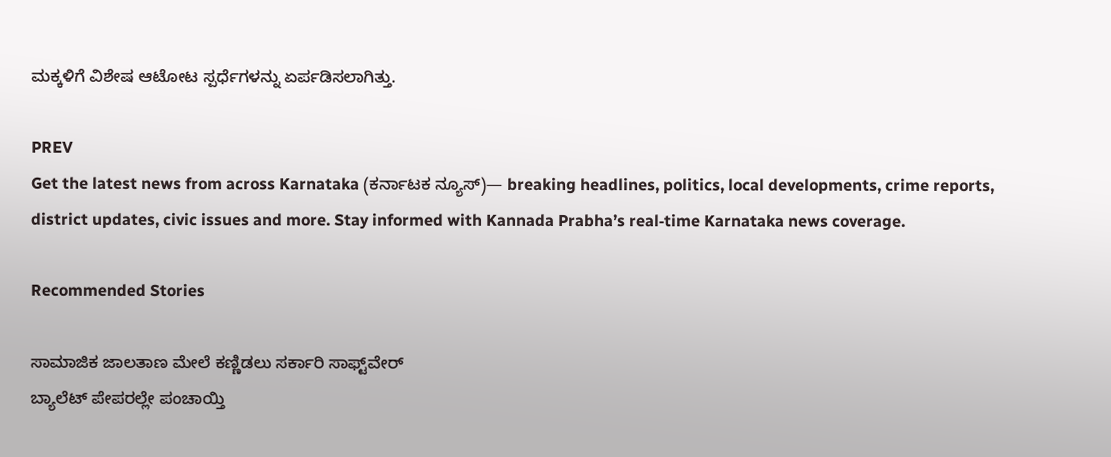ಮಕ್ಕಳಿಗೆ ವಿಶೇಷ ಆಟೋಟ ಸ್ಪರ್ಧೆಗಳನ್ನು ಏರ್ಪಡಿಸಲಾಗಿತ್ತು.

PREV
Get the latest news from across Karnataka (ಕರ್ನಾಟಕ ನ್ಯೂಸ್)— breaking headlines, politics, local developments, crime reports, district updates, civic issues and more. Stay informed with Kannada Prabha’s real‑time Karnataka news coverage.

Recommended Stories

ಸಾಮಾಜಿಕ ಜಾಲತಾಣ ಮೇಲೆ ಕಣ್ಣಿಡಲು ಸರ್ಕಾರಿ ಸಾಫ್ಟ್‌ವೇರ್‌
ಬ್ಯಾಲೆಟ್‌ ಪೇಪರಲ್ಲೇ ಪಂಚಾಯ್ತಿ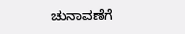ಚುನಾವಣೆಗೆ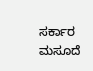ಸರ್ಕಾರ ಮಸೂದೆ